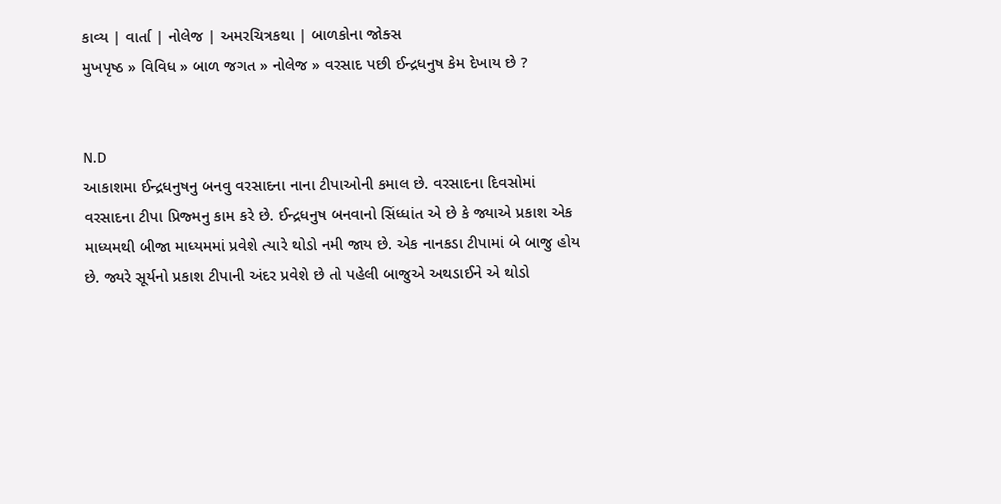કાવ્ય | વાર્તા | નોલેજ | અમરચિત્રકથા | બાળકોના જોક્સ
મુખપૃષ્ઠ » વિવિધ » બાળ જગત » નોલેજ » વરસાદ પછી ઈન્દ્રધનુષ કેમ દેખાય છે ?


N.D
આકાશમા ઈન્દ્રધનુષનુ બનવુ વરસાદના નાના ટીપાઓની કમાલ છે. વરસાદના દિવસોમાં વરસાદના ટીપા પ્રિજ્મનુ કામ કરે છે. ઈન્દ્રધનુષ બનવાનો સિંધ્ધાંત એ છે કે જ્યાએ પ્રકાશ એક માધ્યમથી બીજા માધ્યમમાં પ્રવેશે ત્યારે થોડો નમી જાય છે. એક નાનકડા ટીપામાં બે બાજુ હોય છે. જ્યરે સૂર્યનો પ્રકાશ ટીપાની અંદર પ્રવેશે છે તો પહેલી બાજુએ અથડાઈને એ થોડો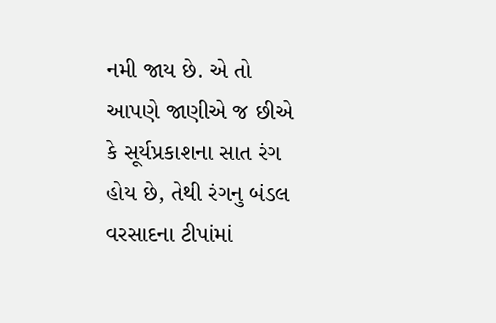નમી જાય છે. એ તો આપણે જાણીએ જ છીએ કે સૂર્યપ્રકાશના સાત રંગ હોય છે, તેથી રંગનુ બંડલ વરસાદના ટીપાંમાં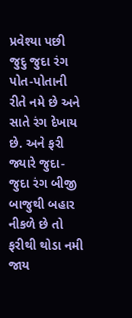પ્રવેશ્યા પછી જુદુ જુદા રંગ પોત-પોતાની રીતે નમે છે અને સાતે રંગ દેખાય છે. અને ફરી જ્યારે જુદા-જુદા રંગ બીજી બાજુથી બહાર નીકળે છે તો ફરીથી થોડા નમી જાય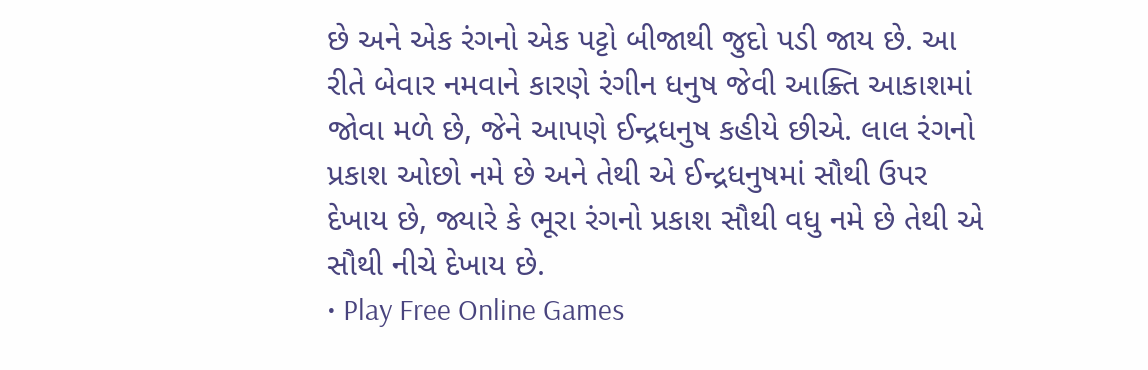છે અને એક રંગનો એક પટ્ટો બીજાથી જુદો પડી જાય છે. આ રીતે બેવાર નમવાને કારણે રંગીન ધનુષ જેવી આક્ર્તિ આકાશમાં જોવા મળે છે, જેને આપણે ઈન્દ્રધનુષ કહીયે છીએ. લાલ રંગનો પ્રકાશ ઓછો નમે છે અને તેથી એ ઈન્દ્રધનુષમાં સૌથી ઉપર દેખાય છે, જ્યારે કે ભૂરા રંગનો પ્રકાશ સૌથી વધુ નમે છે તેથી એ સૌથી નીચે દેખાય છે.
• Play Free Online Games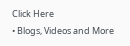Click Here
• Blogs, Videos and More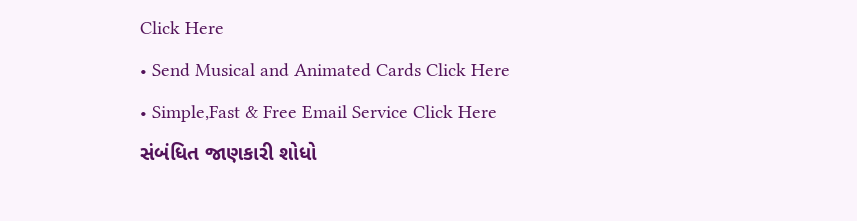Click Here
• Send Musical and Animated Cards Click Here
• Simple,Fast & Free Email Service Click Here
સંબંધિત જાણકારી શોધો